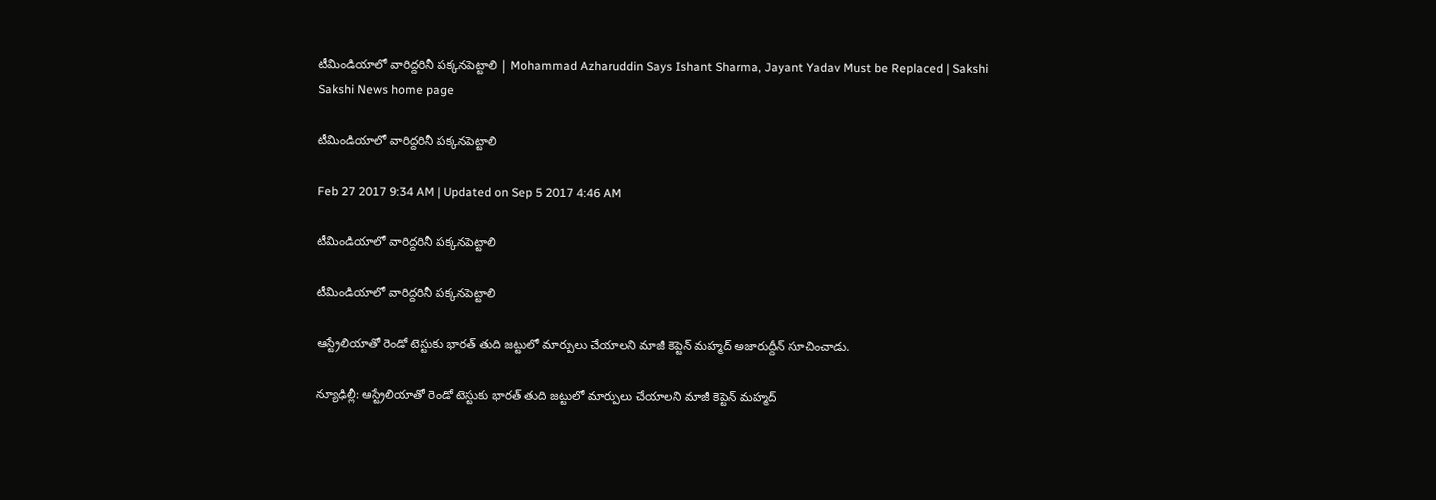టీమిండియాలో వారిద్దరినీ పక్కనపెట్టాలి | Mohammad Azharuddin Says Ishant Sharma, Jayant Yadav Must be Replaced | Sakshi
Sakshi News home page

టీమిండియాలో వారిద్దరినీ పక్కనపెట్టాలి

Feb 27 2017 9:34 AM | Updated on Sep 5 2017 4:46 AM

టీమిండియాలో వారిద్దరినీ పక్కనపెట్టాలి

టీమిండియాలో వారిద్దరినీ పక్కనపెట్టాలి

ఆస్ట్రేలియాతో రెండో టెస్టుకు భారత్ తుది జట్టులో మార్పులు చేయాలని మాజీ కెప్టెన్ మహ్మద్ అజారుద్దీన్ సూచించాడు.

న్యూఢిల్లీ: ఆస్ట్రేలియాతో రెండో టెస్టుకు భారత్ తుది జట్టులో మార్పులు చేయాలని మాజీ కెప్టెన్ మహ్మద్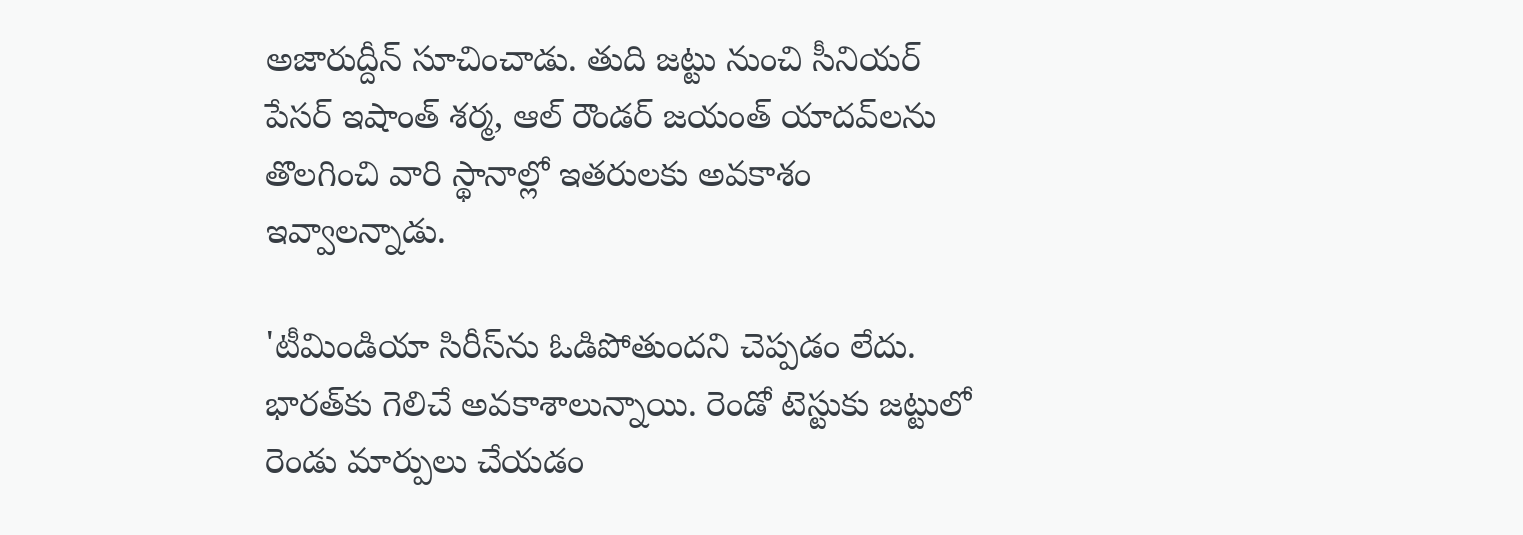అజారుద్దీన్ సూచించాడు. తుది జట్టు నుంచి సీనియర్ పేసర్ ఇషాంత్ శర్మ, ఆల్ రౌండర్ జయంత్ యాదవ్‌లను తొలగించి వారి స్థానాల్లో ఇతరులకు అవకాశం ఇవ్వాలన్నాడు.

'టీమిండియా సిరీస్‌ను ఓడిపోతుందని చెప్పడం లేదు. భారత్‌కు గెలిచే అవకాశాలున్నాయి. రెండో టెస్టుకు జట్టులో రెండు మార్పులు చేయడం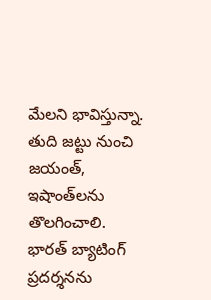మేలని భావిస్తున్నా. తుది జట్టు నుంచి జయంత్, ఇషాంత్‌లను తొలగించాలి. భారత్ బ్యాటింగ్ ప్రదర్శనను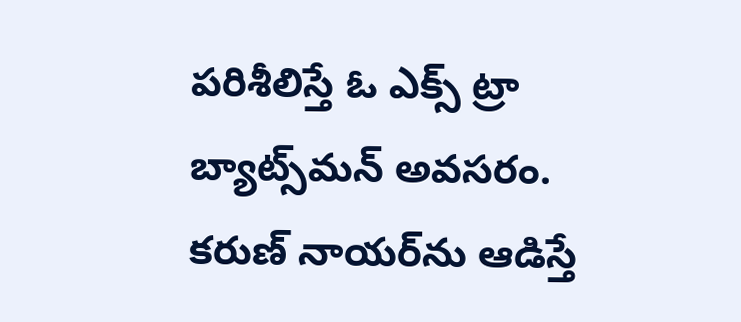పరిశీలిస్తే ఓ ఎక్స్‌ ట్రా బ్యాట్స్‌మన్ అవసరం. కరుణ్ నాయర్‌ను ఆడిస్తే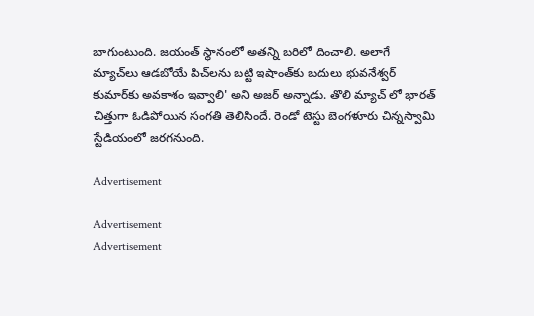బాగుంటుంది. జయంత్ స్థానంలో అతన్ని బరిలో దించాలి. అలాగే మ్యాచ్‌లు ఆడబోయే పిచ్‌లను బట్టి ఇషాంత్‌కు బదులు భువనేశ్వర్ కుమార్‌కు అవకాశం ఇవ్వాలి' అని అజర్ అన్నాడు. తొలి మ్యాచ్‌ లో భారత్ చిత్తుగా ఓడిపోయిన సంగతి తెలిసిందే. రెండో టెస్టు బెంగళూరు చిన్నస్వామి స్టేడియంలో జరగనుంది.

Advertisement

Advertisement
Advertisement